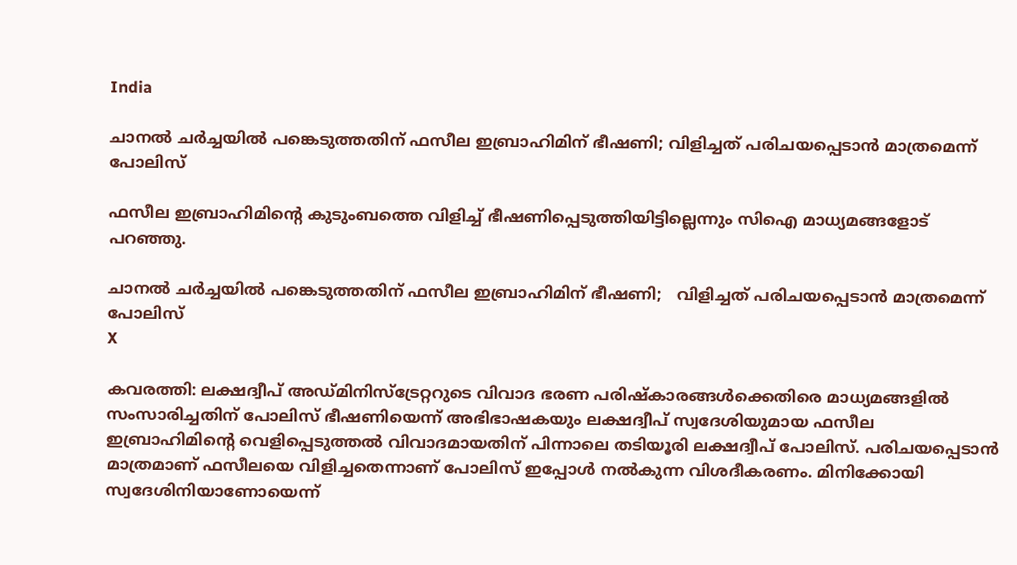India

ചാനല്‍ ചര്‍ച്ചയില്‍ പങ്കെടുത്തതിന് ഫസീല ഇബ്രാഹിമിന് ഭീഷണി; വിളിച്ചത് പരിചയപ്പെടാന്‍ മാത്രമെന്ന് പോലിസ്

ഫസീല ഇബ്രാഹിമിന്‍റെ കുടുംബത്തെ വിളിച്ച് ഭീഷണിപ്പെടുത്തിയിട്ടില്ലെന്നും സിഐ മാധ്യമങ്ങളോട് പറഞ്ഞു.

ചാനല്‍ ചര്‍ച്ചയില്‍ പങ്കെടുത്തതിന് ഫസീല ഇബ്രാഹിമിന് ഭീഷണി;   വിളിച്ചത് പരിചയപ്പെടാന്‍ മാത്രമെന്ന് പോലിസ്
X

കവരത്തി: ലക്ഷദ്വീപ് അഡ്‌മിനിസ്‌ട്രേറ്ററുടെ വിവാദ ഭരണ പരിഷ്‌കാരങ്ങൾക്കെതിരെ മാധ്യമങ്ങളില്‍ സംസാരിച്ചതിന് പോലിസ് ഭീഷണിയെന്ന് അഭിഭാഷകയും ലക്ഷദ്വീപ് സ്വദേശിയുമായ ഫസീല ഇബ്രാഹിമിന്‍റെ വെളിപ്പെടുത്തൽ വിവാദമായതിന് പിന്നാലെ തടിയൂരി ലക്ഷദ്വീപ് പോലിസ്. പരിചയപ്പെടാൻ മാത്രമാണ് ഫസീലയെ വിളിച്ചതെന്നാണ് പോലിസ് ഇപ്പോൾ നൽകുന്ന വിശദീകരണം. മിനിക്കോയി സ്വദേശിനിയാണോയെന്ന്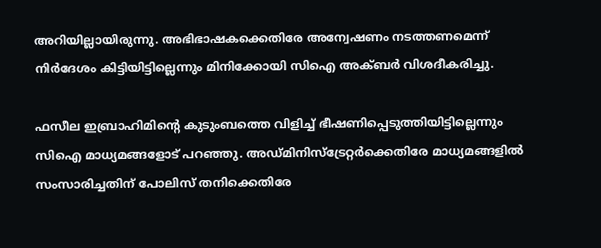അറിയില്ലായിരുന്നു. അഭിഭാഷകക്കെതിരേ അന്വേഷണം നടത്തണമെന്ന് നിർദേശം കിട്ടിയിട്ടില്ലെന്നും മിനിക്കോ‌യി സിഐ അക്ബർ വിശദീകരിച്ചു.

ഫസീല ഇബ്രാഹിമിന്‍റെ കുടുംബത്തെ വിളിച്ച് ഭീഷണിപ്പെടുത്തിയിട്ടില്ലെന്നും സിഐ മാധ്യമങ്ങളോട് പറഞ്ഞു. അഡ്‌മിനിസ്ട്രേറ്റർക്കെതിരേ മാധ്യമങ്ങളിൽ സംസാരിച്ചതിന് പോലിസ് തനിക്കെതിരേ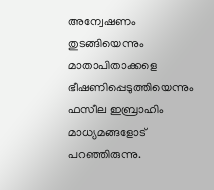അന്വേഷണം തുടങ്ങിയെന്നും മാതാപിതാക്കളെ ഭീഷണിപ്പെടുത്തിയെന്നും ഫസീല ഇബ്രാഹിം മാധ്യമങ്ങളോട് പറഞ്ഞിരുന്നു.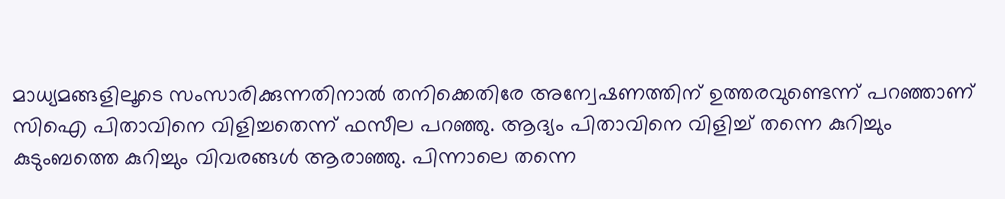മാധ്യമങ്ങളിലൂടെ സംസാരിക്കുന്നതിനാല്‍ തനിക്കെതിരേ അന്വേഷണത്തിന് ഉത്തരവുണ്ടെന്ന് പറഞ്ഞാണ് സിഐ പിതാവിനെ വിളിച്ചതെന്ന് ഫസീല പറഞ്ഞു. ആദ്യം പിതാവിനെ വിളിച്ച് തന്നെ കുറിച്ചും കുടുംബത്തെ കുറിച്ചും വിവരങ്ങള്‍ ആരാഞ്ഞു. പിന്നാലെ തന്നെ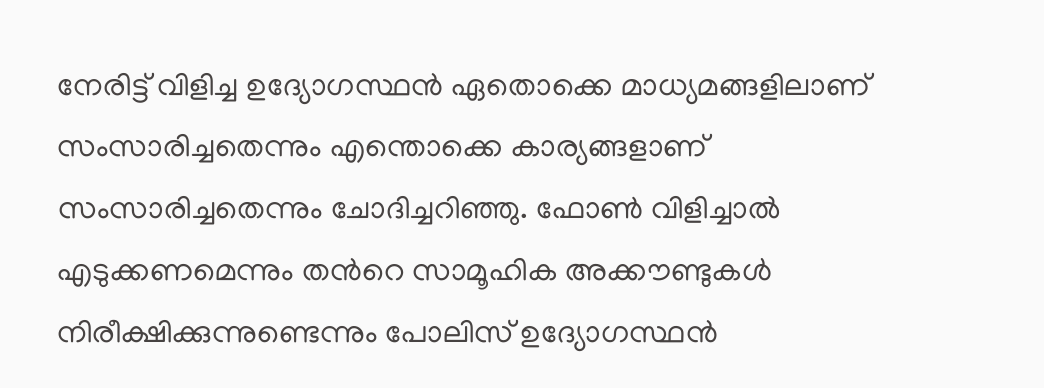നേരിട്ട് വിളിച്ച ഉദ്യോഗസ്ഥന്‍ ഏതൊക്കെ മാധ്യമങ്ങളിലാണ് സംസാരിച്ചതെന്നും എന്തൊക്കെ കാര്യങ്ങളാണ് സംസാരിച്ചതെന്നും ചോദിച്ചറിഞ്ഞു. ഫോണ്‍ വിളിച്ചാല്‍ എടുക്കണമെന്നും തന്‍റെ സാമൂഹിക അക്കൗണ്ടുകള്‍ നിരീക്ഷിക്കുന്നുണ്ടെന്നും പോലിസ് ഉദ്യോഗസ്ഥന്‍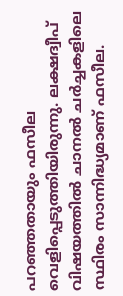പറഞ്ഞതായും ഫസീല വെളിപ്പെടുത്തിയിരുന്നു. ലക്ഷദ്വീപ് വിഷയത്തിൽ ചാനൽ ചർച്ചകളിലെ സ്ഥിരം സാന്നിദ്ധ്യമാണ് ഫസീല.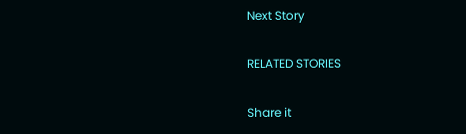Next Story

RELATED STORIES

Share it